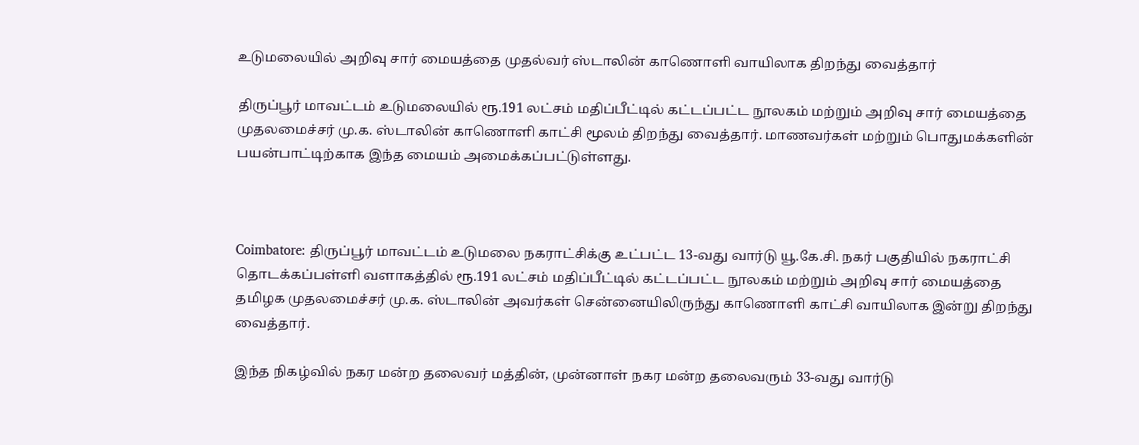உடுமலையில் அறிவு சார் மையத்தை முதல்வர் ஸ்டாலின் காணொளி வாயிலாக திறந்து வைத்தார்

திருப்பூர் மாவட்டம் உடுமலையில் ரூ.191 லட்சம் மதிப்பீட்டில் கட்டப்பட்ட நூலகம் மற்றும் அறிவு சார் மையத்தை முதலமைச்சர் மு.க. ஸ்டாலின் காணொளி காட்சி மூலம் திறந்து வைத்தார். மாணவர்கள் மற்றும் பொதுமக்களின் பயன்பாட்டிற்காக இந்த மையம் அமைக்கப்பட்டுள்ளது.



Coimbatore: திருப்பூர் மாவட்டம் உடுமலை நகராட்சிக்கு உட்பட்ட 13-வது வார்டு யூ.கே.சி. நகர் பகுதியில் நகராட்சி தொடக்கப்பள்ளி வளாகத்தில் ரூ.191 லட்சம் மதிப்பீட்டில் கட்டப்பட்ட நூலகம் மற்றும் அறிவு சார் மையத்தை தமிழக முதலமைச்சர் மு.க. ஸ்டாலின் அவர்கள் சென்னையிலிருந்து காணொளி காட்சி வாயிலாக இன்று திறந்து வைத்தார்.

இந்த நிகழ்வில் நகர மன்ற தலைவர் மத்தின், முன்னாள் நகர மன்ற தலைவரும் 33-வது வார்டு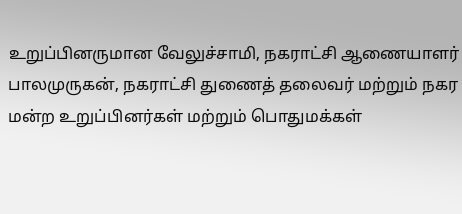உறுப்பினருமான வேலுச்சாமி, நகராட்சி ஆணையாளர் பாலமுருகன், நகராட்சி துணைத் தலைவர் மற்றும் நகர மன்ற உறுப்பினர்கள் மற்றும் பொதுமக்கள்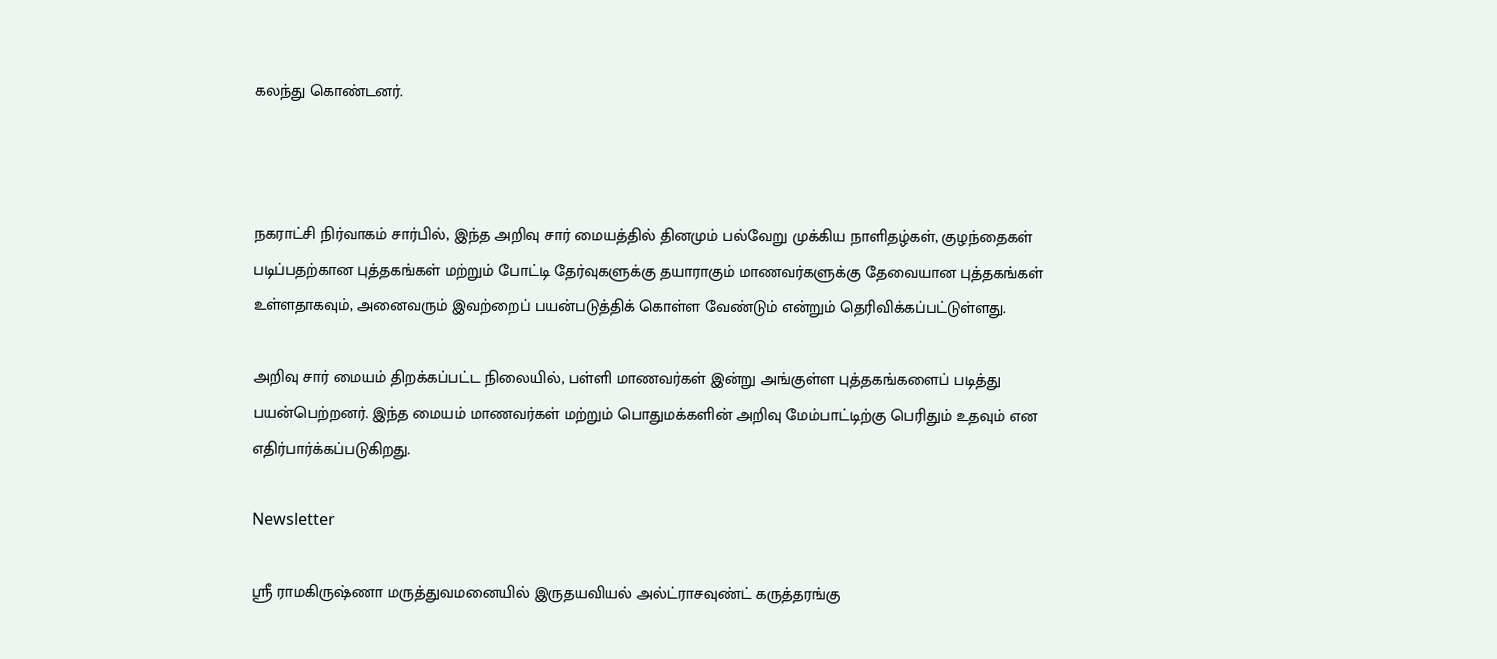கலந்து கொண்டனர்.



நகராட்சி நிர்வாகம் சார்பில், இந்த அறிவு சார் மையத்தில் தினமும் பல்வேறு முக்கிய நாளிதழ்கள், குழந்தைகள் படிப்பதற்கான புத்தகங்கள் மற்றும் போட்டி தேர்வுகளுக்கு தயாராகும் மாணவர்களுக்கு தேவையான புத்தகங்கள் உள்ளதாகவும், அனைவரும் இவற்றைப் பயன்படுத்திக் கொள்ள வேண்டும் என்றும் தெரிவிக்கப்பட்டுள்ளது.

அறிவு சார் மையம் திறக்கப்பட்ட நிலையில், பள்ளி மாணவர்கள் இன்று அங்குள்ள புத்தகங்களைப் படித்து பயன்பெற்றனர். இந்த மையம் மாணவர்கள் மற்றும் பொதுமக்களின் அறிவு மேம்பாட்டிற்கு பெரிதும் உதவும் என எதிர்பார்க்கப்படுகிறது.

Newsletter

ஶ்ரீ ராமகிருஷ்ணா மருத்துவமனையில் இருதயவியல் அல்ட்ராசவுண்ட் கருத்தரங்கு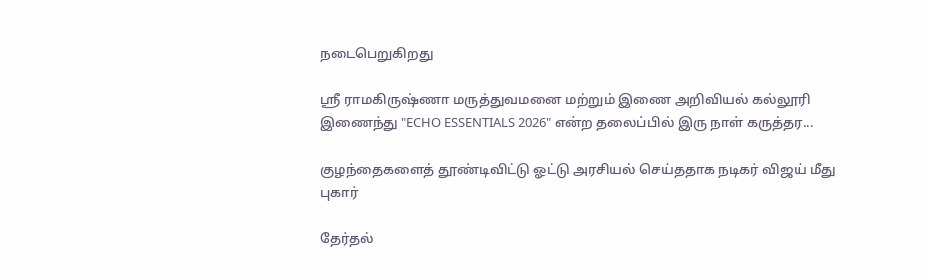நடைபெறுகிறது

ஶ்ரீ ராமகிருஷ்ணா மருத்துவமனை மற்றும் இணை அறிவியல் கல்லூரி இணைந்து "ECHO ESSENTIALS 2026" என்ற தலைப்பில் இரு நாள் கருத்தர...

குழந்தைகளைத் தூண்டிவிட்டு ஓட்டு அரசியல் செய்ததாக நடிகர் விஜய் மீது புகார்

தேர்தல்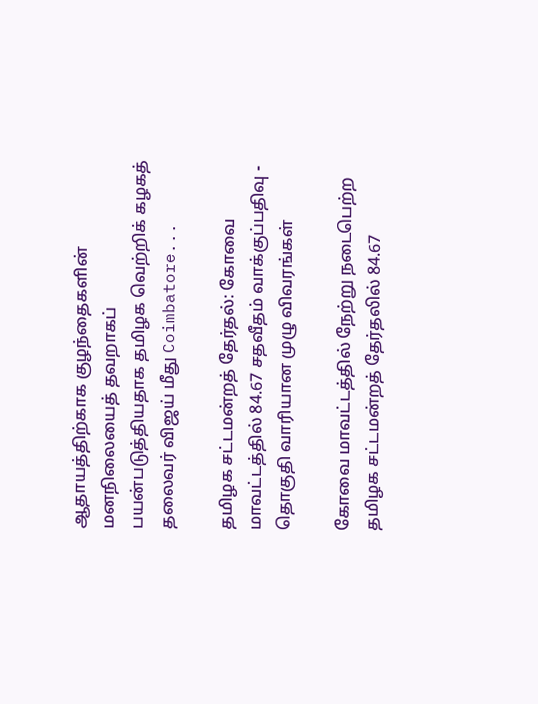ஆதாயத்திற்காக குழந்தைகளின் மனநிலையைத் தவறாகப் பயன்படுத்தியதாக தமிழக வெற்றிக் கழகத் தலைவர் விஜய் மீது Coimbatore...

தமிழக சட்டமன்றத் தேர்தல்: கோவை மாவட்டத்தில் 84.67 சதவீதம் வாக்குப்பதிவு - தொகுதி வாரியான முழு விவரங்கள்

கோவை மாவட்டத்தில் நேற்று நடைபெற்ற தமிழக சட்டமன்றத் தேர்தலில் 84.67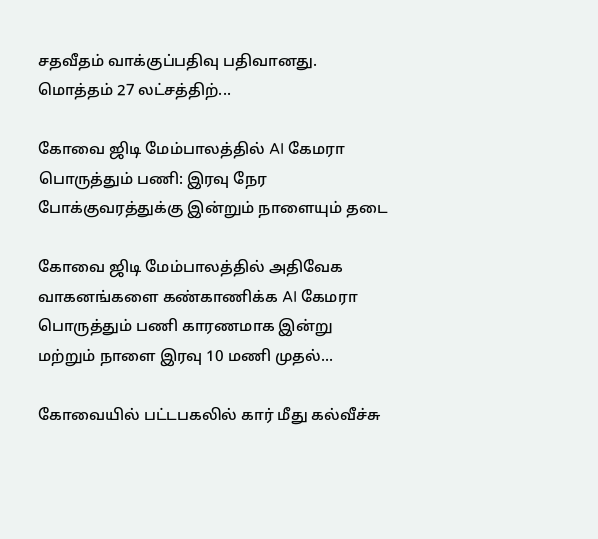சதவீதம் வாக்குப்பதிவு பதிவானது. மொத்தம் 27 லட்சத்திற்...

கோவை ஜிடி மேம்பாலத்தில் AI கேமரா பொருத்தும் பணி: இரவு நேர போக்குவரத்துக்கு இன்றும் நாளையும் தடை

கோவை ஜிடி மேம்பாலத்தில் அதிவேக வாகனங்களை கண்காணிக்க AI கேமரா பொருத்தும் பணி காரணமாக இன்று மற்றும் நாளை இரவு 10 மணி முதல்...

கோவையில் பட்டபகலில் கார் மீது கல்வீச்சு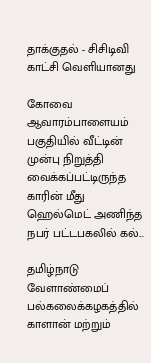தாக்குதல் - சிசிடிவி காட்சி வெளியானது

கோவை ஆவாரம்பாளையம் பகுதியில் வீட்டின் முன்பு நிறுத்தி வைக்கப்பட்டிருந்த காரின் மீது ஹெல்மெட் அணிந்த நபர் பட்டபகலில் கல்...

தமிழ்நாடு வேளாண்மைப் பல்கலைக்கழகத்தில் காளான் மற்றும்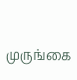முருங்கை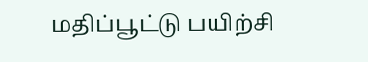மதிப்பூட்டு பயிற்சி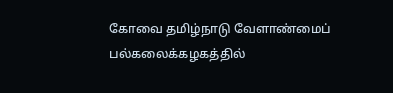கோவை தமிழ்நாடு வேளாண்மைப் பல்கலைக்கழகத்தில்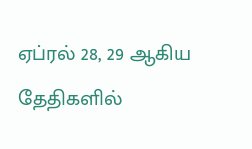ஏப்ரல் 28, 29 ஆகிய தேதிகளில்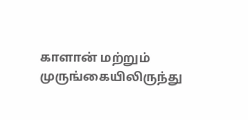காளான் மற்றும் முருங்கையிலிருந்து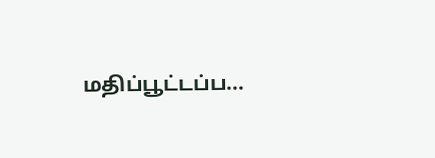மதிப்பூட்டப்ப...